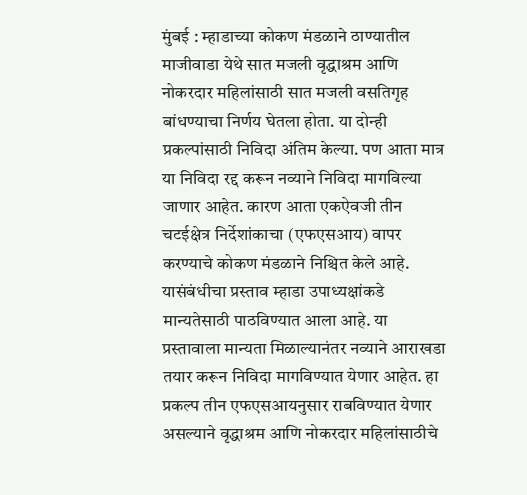मुंबई : म्हाडाच्या कोकण मंडळाने ठाण्यातील माजीवाडा येथे सात मजली वृद्धाश्रम आणि नोकरदार महिलांसाठी सात मजली वसतिगृह बांधण्याचा निर्णय घेतला होता. या दोन्ही प्रकल्पांसाठी निविदा अंतिम केल्या. पण आता मात्र या निविदा रद्द करून नव्याने निविदा मागविल्या जाणार आहेत. कारण आता एकऐवजी तीन चटईक्षेत्र निर्देशांकाचा (एफएसआय) वापर करण्याचे कोकण मंडळाने निश्चित केले आहे. यासंबंधीचा प्रस्ताव म्हाडा उपाध्यक्षांकडे मान्यतेसाठी पाठविण्यात आला आहे. या प्रस्तावाला मान्यता मिळाल्यानंतर नव्याने आराखडा तयार करून निविदा मागविण्यात येणार आहेत. हा प्रकल्प तीन एफएसआयनुसार राबविण्यात येणार असल्याने वृद्धाश्रम आणि नोकरदार महिलांसाठीचे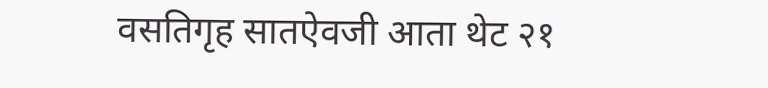वसतिगृह सातऐवजी आता थेट २१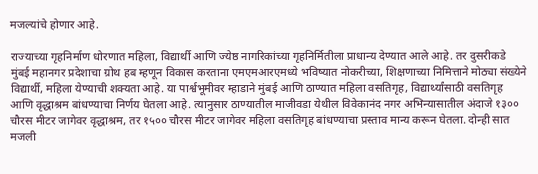मजल्यांचे होणार आहे.

राज्याच्या गृहनिर्माण धोरणात महिला, विद्यार्थी आणि ज्येष्ठ नागरिकांच्या गृहनिर्मितीला प्राधान्य देण्यात आले आहे. तर दुसरीकडे मुंबई महानगर प्रदेशाचा ग्रोथ हब म्हणून विकास करताना एमएमआरएमध्ये भविष्यात नोकरीच्या, शिक्षणाच्या निमित्ताने मोठ्या संख्येने विद्यार्थी, महिला येण्याची शक्यता आहे. या पार्श्वभूमीवर म्हाडाने मुंबई आणि ठाण्यात महिला वसतिगृह, विद्यार्थ्यांसाठी वसतिगृह आणि वृद्धाश्रम बांधण्याचा निर्णय घेतला आहे. त्यानुसार ठाण्यातील माजीवडा येथील विवेकानंद नगर अभिन्यासातील अंदाजे १३०० चौरस मीटर जागेवर वृद्धाश्रम, तर १५०० चौरस मीटर जागेवर महिला वसतिगृह बांधण्याचा प्रस्ताव मान्य करून घेतला. दोन्ही सात मजली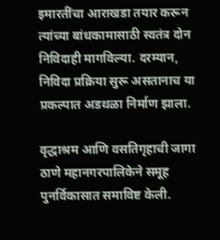इमारतींचा आराखडा तयार करून त्यांच्या बांधकामासाठी स्वतंत्र दोन निविदाही मागविल्या. दरम्यान, निविदा प्रक्रिया सुरू असतानाच या प्रकल्पात अडथळा निर्माण झाला.

वृद्धाश्रम आणि वसतिगृहाची जागा ठाणे महानगरपालिकेने समूह पुनर्विकासात समाविष्ट केली.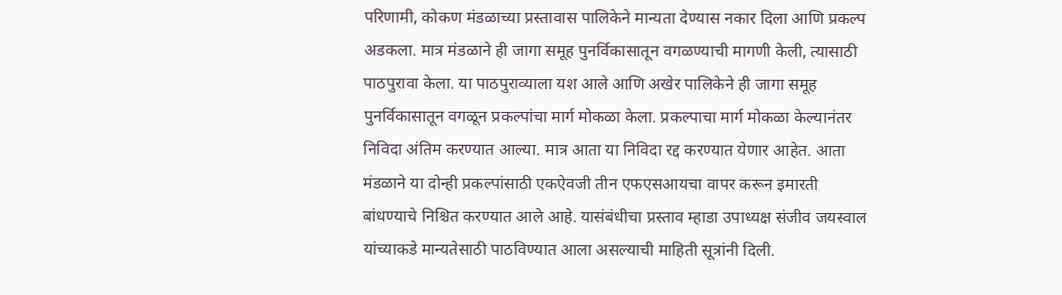परिणामी, कोकण मंडळाच्या प्रस्तावास पालिकेने मान्यता देण्यास नकार दिला आणि प्रकल्प अडकला. मात्र मंडळाने ही जागा समूह पुनर्विकासातून वगळण्याची मागणी केली, त्यासाठी पाठपुरावा केला. या पाठपुराव्याला यश आले आणि अखेर पालिकेने ही जागा समूह पुनर्विकासातून वगळून प्रकल्पांचा मार्ग मोकळा केला. प्रकल्पाचा मार्ग मोकळा केल्यानंतर निविदा अंतिम करण्यात आल्या. मात्र आता या निविदा रद्द करण्यात येणार आहेत. आता मंडळाने या दोन्ही प्रकल्पांसाठी एकऐवजी तीन एफएसआयचा वापर करून इमारती बांधण्याचे निश्चित करण्यात आले आहे. यासंबंधीचा प्रस्ताव म्हाडा उपाध्यक्ष संजीव जयस्वाल यांच्याकडे मान्यतेसाठी पाठविण्यात आला असल्याची माहिती सूत्रांनी दिली.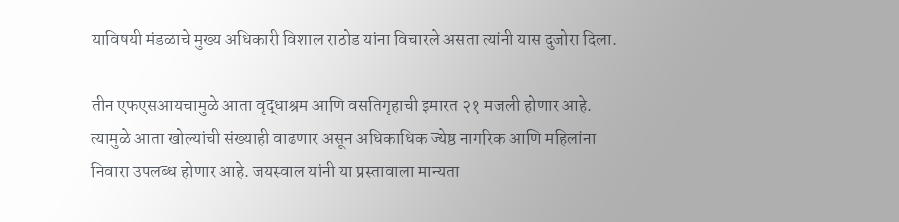याविषयी मंडळाचे मुख्य अधिकारी विशाल राठोड यांना विचारले असता त्यांनी यास दुजोरा दिला.

तीन एफएसआयचामुळे आता वृद्धाश्रम आणि वसतिगृहाची इमारत २१ मजली होणार आहे. त्यामुळे आता खोल्यांची संख्याही वाढणार असून अधिकाधिक ज्येष्ठ नागरिक आणि महिलांना निवारा उपलब्ध होणार आहे. जयस्वाल यांनी या प्रस्तावाला मान्यता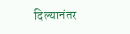दिल्यानंतर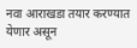नवा आराखडा तयार करण्यात येणार असून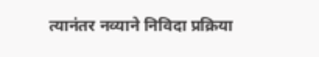त्यानंतर नव्याने निविदा प्रक्रिया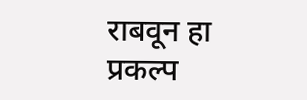राबवून हा प्रकल्प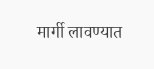मार्गी लावण्यात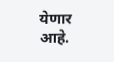येणार आहे.